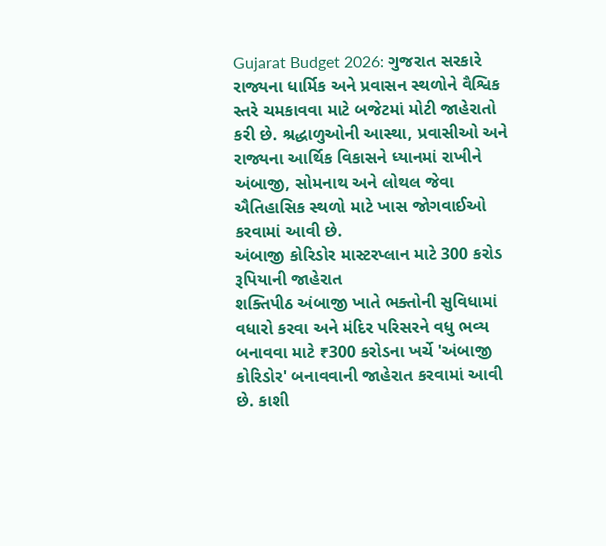Gujarat Budget 2026: ગુજરાત સરકારે રાજ્યના ધાર્મિક અને પ્રવાસન સ્થળોને વૈશ્વિક સ્તરે ચમકાવવા માટે બજેટમાં મોટી જાહેરાતો કરી છે. શ્રદ્ધાળુઓની આસ્થા, પ્રવાસીઓ અને રાજ્યના આર્થિક વિકાસને ધ્યાનમાં રાખીને અંબાજી, સોમનાથ અને લોથલ જેવા ઐતિહાસિક સ્થળો માટે ખાસ જોગવાઈઓ કરવામાં આવી છે.
અંબાજી કોરિડોર માસ્ટરપ્લાન માટે 300 કરોડ રૂપિયાની જાહેરાત
શક્તિપીઠ અંબાજી ખાતે ભક્તોની સુવિધામાં વધારો કરવા અને મંદિર પરિસરને વધુ ભવ્ય બનાવવા માટે ₹300 કરોડના ખર્ચે 'અંબાજી કોરિડોર' બનાવવાની જાહેરાત કરવામાં આવી છે. કાશી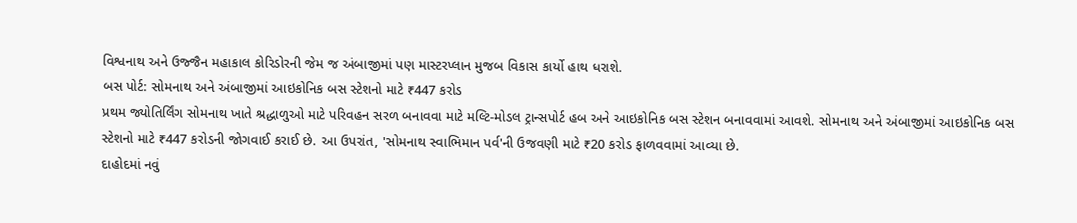વિશ્વનાથ અને ઉજ્જૈન મહાકાલ કોરિડોરની જેમ જ અંબાજીમાં પણ માસ્ટરપ્લાન મુજબ વિકાસ કાર્યો હાથ ધરાશે.
બસ પોર્ટ: સોમનાથ અને અંબાજીમાં આઇકોનિક બસ સ્ટેશનો માટે ₹447 કરોડ
પ્રથમ જ્યોતિર્લિંગ સોમનાથ ખાતે શ્રદ્ધાળુઓ માટે પરિવહન સરળ બનાવવા માટે મલ્ટિ-મોડલ ટ્રાન્સપોર્ટ હબ અને આઇકોનિક બસ સ્ટેશન બનાવવામાં આવશે. સોમનાથ અને અંબાજીમાં આઇકોનિક બસ સ્ટેશનો માટે ₹447 કરોડની જોગવાઈ કરાઈ છે. આ ઉપરાંત, 'સોમનાથ સ્વાભિમાન પર્વ'ની ઉજવણી માટે ₹20 કરોડ ફાળવવામાં આવ્યા છે.
દાહોદમાં નવું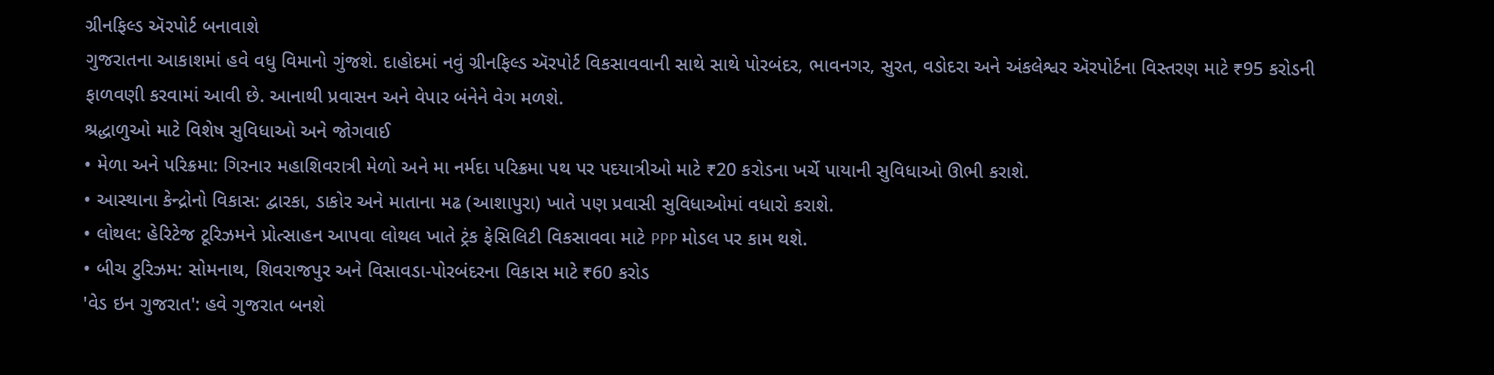ગ્રીનફિલ્ડ ઍરપોર્ટ બનાવાશે
ગુજરાતના આકાશમાં હવે વધુ વિમાનો ગુંજશે. દાહોદમાં નવું ગ્રીનફિલ્ડ ઍરપોર્ટ વિકસાવવાની સાથે સાથે પોરબંદર, ભાવનગર, સુરત, વડોદરા અને અંકલેશ્વર ઍરપોર્ટના વિસ્તરણ માટે ₹95 કરોડની ફાળવણી કરવામાં આવી છે. આનાથી પ્રવાસન અને વેપાર બંનેને વેગ મળશે.
શ્રદ્ધાળુઓ માટે વિશેષ સુવિધાઓ અને જોગવાઈ
• મેળા અને પરિક્રમા: ગિરનાર મહાશિવરાત્રી મેળો અને મા નર્મદા પરિક્રમા પથ પર પદયાત્રીઓ માટે ₹20 કરોડના ખર્ચે પાયાની સુવિધાઓ ઊભી કરાશે.
• આસ્થાના કેન્દ્રોનો વિકાસ: દ્વારકા, ડાકોર અને માતાના મઢ (આશાપુરા) ખાતે પણ પ્રવાસી સુવિધાઓમાં વધારો કરાશે.
• લોથલ: હેરિટેજ ટૂરિઝમને પ્રોત્સાહન આપવા લોથલ ખાતે ટ્રંક ફેસિલિટી વિકસાવવા માટે PPP મોડલ પર કામ થશે.
• બીચ ટુરિઝમ: સોમનાથ, શિવરાજપુર અને વિસાવડા-પોરબંદરના વિકાસ માટે ₹60 કરોડ
'વેડ ઇન ગુજરાત': હવે ગુજરાત બનશે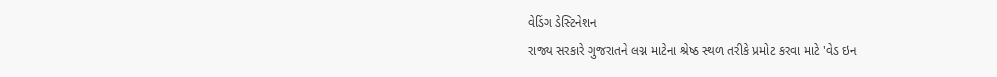વેડિંગ ડેસ્ટિનેશન
રાજ્ય સરકારે ગુજરાતને લગ્ન માટેના શ્રેષ્ઠ સ્થળ તરીકે પ્રમોટ કરવા માટે 'વેડ ઇન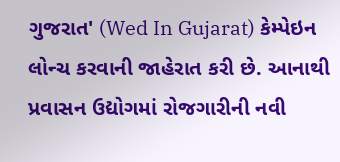ગુજરાત' (Wed In Gujarat) કેમ્પેઇન લોન્ચ કરવાની જાહેરાત કરી છે. આનાથી પ્રવાસન ઉદ્યોગમાં રોજગારીની નવી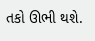તકો ઊભી થશે.